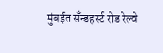मुंबईत सँन्डहर्स्ट रोड रेल्वे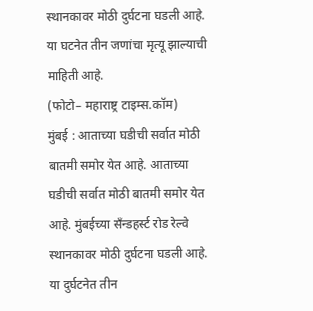स्थानकावर मोठी दुर्घटना घडली आहे. या घटनेत तीन जणांचा मृत्यू झाल्याची माहिती आहे.
(फोटो– महाराष्ट्र टाइम्स.कॉम)
मुंबई : आताच्या घडीची सर्वात मोठी बातमी समोर येत आहे. आताच्या घडीची सर्वात मोठी बातमी समोर येत आहे. मुंबईच्या सँन्डहर्स्ट रोड रेल्वे स्थानकावर मोठी दुर्घटना घडली आहे. या दुर्घटनेत तीन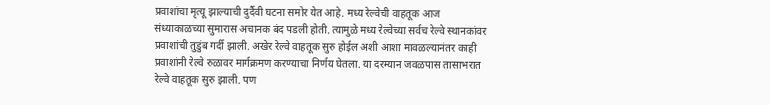प्रवाशांचा मृत्यू झाल्याची दुर्दैवी घटना समोर येत आहे. मध्य रेल्वेची वाहतूक आज संध्याकाळच्या सुमारास अचानक बंद पडली होती. त्यामुळे मध्य रेल्वेच्या सर्वच रेल्वे स्थानकांवर प्रवाशांची तुडुंब गर्दी झाली. अखेर रेल्वे वाहतूक सुरु होईल अशी आशा मावळल्यानंतर काही प्रवाशांनी रेल्वे रुळावर मार्गक्रमण करण्याचा निर्णय घेतला. या दरम्यान जवळपास तासाभरात रेल्वे वाहतूक सुरु झाली. पण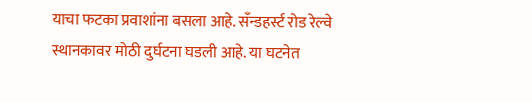याचा फटका प्रवाशांना बसला आहे. सँन्डहर्स्ट रोड रेल्वे स्थानकावर मोठी दुर्घटना घडली आहे. या घटनेत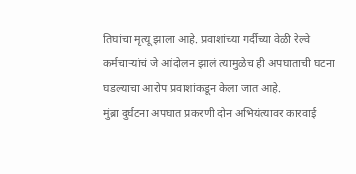तिघांचा मृत्यू झाला आहे. प्रवाशांच्या गर्दीच्या वेळी रेल्वे कर्मचाऱ्यांचं जे आंदोलन झालं त्यामुळेच ही अपघाताची घटना घडल्याचा आरोप प्रवाशांकडून केला जात आहे.
मुंब्रा दुर्घटना अपघात प्रकरणी दोन अभियंत्यावर कारवाई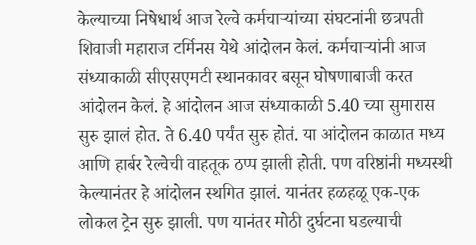केल्याच्या निषेधार्थ आज रेल्वे कर्मचाऱ्यांच्या संघटनांनी छत्रपती शिवाजी महाराज टर्मिनस येथे आंदोलन केलं. कर्मचाऱ्यांनी आज संध्याकाळी सीएसएमटी स्थानकावर बसून घोषणाबाजी करत आंदोलन केलं. हे आंदोलन आज संध्याकाळी 5.40 च्या सुमारास सुरु झालं होत. ते 6.40 पर्यंत सुरु होतं. या आंदोलन काळात मध्य आणि हार्बर रेल्वेची वाहतूक ठप्प झाली होती. पण वरिष्ठांनी मध्यस्थी केल्यानंतर हे आंदोलन स्थगित झालं. यानंतर हळहळू एक-एक लोकल ट्रेन सुरु झाली. पण यानंतर मोठी दुर्घटना घडल्याची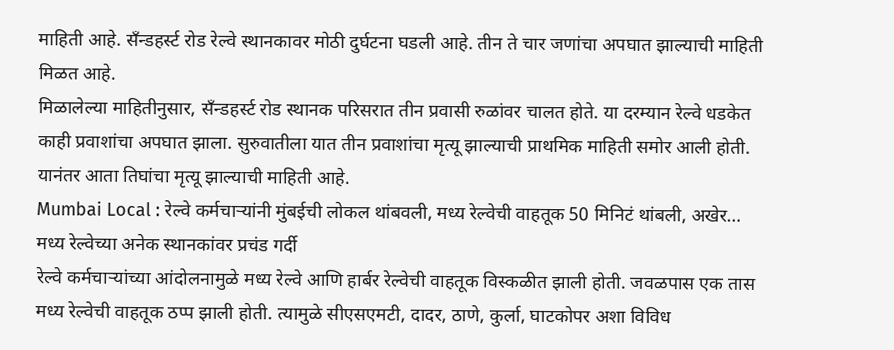माहिती आहे. सँन्डहर्स्ट रोड रेल्वे स्थानकावर मोठी दुर्घटना घडली आहे. तीन ते चार जणांचा अपघात झाल्याची माहिती मिळत आहे.
मिळालेल्या माहितीनुसार, सँन्डहर्स्ट रोड स्थानक परिसरात तीन प्रवासी रुळांवर चालत होते. या दरम्यान रेल्वे धडकेत काही प्रवाशांचा अपघात झाला. सुरुवातीला यात तीन प्रवाशांचा मृत्यू झाल्याची प्राथमिक माहिती समोर आली होती. यानंतर आता तिघांचा मृत्यू झाल्याची माहिती आहे.
Mumbai Local : रेल्वे कर्मचाऱ्यांनी मुंबईची लोकल थांबवली, मध्य रेल्वेची वाहतूक 50 मिनिटं थांबली, अखेर…
मध्य रेल्वेच्या अनेक स्थानकांवर प्रचंड गर्दी
रेल्वे कर्मचाऱ्यांच्या आंदोलनामुळे मध्य रेल्वे आणि हार्बर रेल्वेची वाहतूक विस्कळीत झाली होती. जवळपास एक तास मध्य रेल्वेची वाहतूक ठप्प झाली होती. त्यामुळे सीएसएमटी, दादर, ठाणे, कुर्ला, घाटकोपर अशा विविध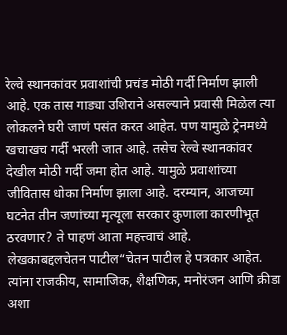रेल्वे स्थानकांवर प्रवाशांची प्रचंड मोठी गर्दी निर्माण झाली आहे. एक तास गाड्या उशिराने असल्याने प्रवासी मिळेल त्या लोकलने घरी जाणं पसंत करत आहेत. पण यामुळे ट्रेनमध्ये खचाखच गर्दी भरली जात आहे. तसेच रेल्वे स्थानकांवर देखील मोठी गर्दी जमा होत आहे. यामुळे प्रवाशांच्या जीवितास धोका निर्माण झाला आहे. दरम्यान, आजच्या घटनेत तीन जणांच्या मृत्यूला सरकार कुणाला कारणीभूत ठरवणार? ते पाहणं आता महत्त्वाचं आहे.
लेखकाबद्दलचेतन पाटील“चेतन पाटील हे पत्रकार आहेत. त्यांना राजकीय, सामाजिक, शैक्षणिक, मनोरंजन आणि क्रीडा अशा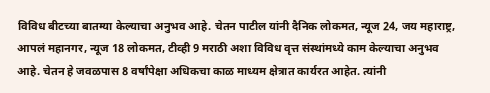विविध बीटच्या बातम्या केल्याचा अनुभव आहे. चेतन पाटील यांनी दैनिक लोकमत, न्यूज 24, जय महाराष्ट्र, आपलं महानगर, न्यूज 18 लोकमत, टीव्ही 9 मराठी अशा विविध वृत्त संस्थांमध्ये काम केल्याचा अनुभव आहे. चेतन हे जवळपास 8 वर्षांपेक्षा अधिकचा काळ माध्यम क्षेत्रात कार्यरत आहेत. त्यांनी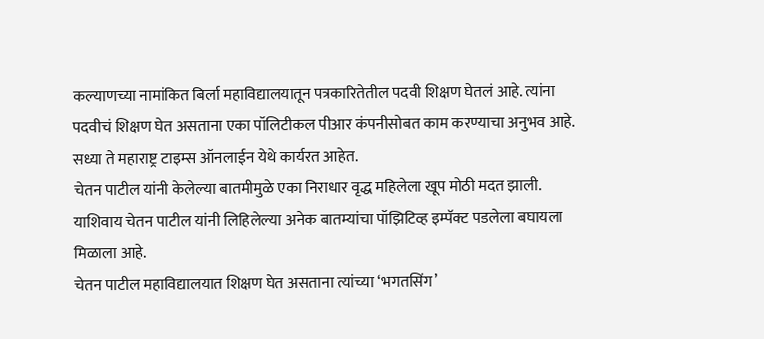कल्याणच्या नामांकित बिर्ला महाविद्यालयातून पत्रकारितेतील पदवी शिक्षण घेतलं आहे. त्यांना पदवीचं शिक्षण घेत असताना एका पॉलिटीकल पीआर कंपनीसोबत काम करण्याचा अनुभव आहे. सध्या ते महाराष्ट्र टाइम्स ऑनलाईन येथे कार्यरत आहेत.
चेतन पाटील यांनी केलेल्या बातमीमुळे एका निराधार वृद्ध महिलेला खूप मोठी मदत झाली. याशिवाय चेतन पाटील यांनी लिहिलेल्या अनेक बातम्यांचा पॉझिटिव्ह इम्पॅक्ट पडलेला बघायला मिळाला आहे.
चेतन पाटील महाविद्यालयात शिक्षण घेत असताना त्यांच्या ‘भगतसिंग’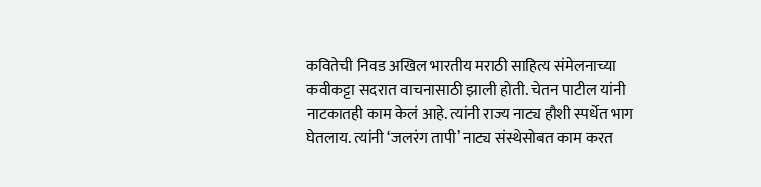कवितेची निवड अखिल भारतीय मराठी साहित्य संमेलनाच्या कवीकट्टा सदरात वाचनासाठी झाली होती. चेतन पाटील यांनी नाटकातही काम केलं आहे. त्यांनी राज्य नाट्य हौशी स्पर्धेत भाग घेतलाय. त्यांनी ‘जलरंग तापी’ नाट्य संस्थेसोबत काम करत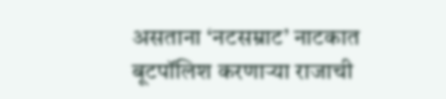असताना ‘नटसम्राट’ नाटकात बूटपॉलिश करणाऱ्या राजाची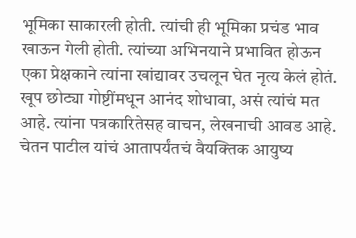भूमिका साकारली होती. त्यांची ही भूमिका प्रचंड भाव खाऊन गेली होती. त्यांच्या अभिनयाने प्रभावित होऊन एका प्रेक्षकाने त्यांना खांद्यावर उचलून घेत नृत्य केलं होतं.
खूप छोट्या गोष्टींमधून आनंद शोधावा, असं त्यांचं मत आहे. त्यांना पत्रकारितेसह वाचन, लेखनाची आवड आहे. चेतन पाटील यांचं आतापर्यंतचं वैयक्तिक आयुष्य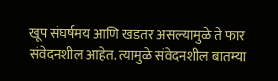खूप संघर्षमय आणि खडतर असल्यामुळे ते फार संवेदनशील आहेत. त्यामुळे संवेदनशील बातम्या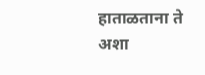हाताळताना ते अशा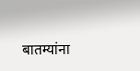बातम्यांना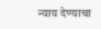न्याय देण्याचा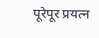पूरेपूर प्रयत्न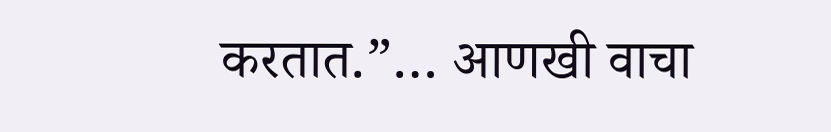करतात.”… आणखी वाचा